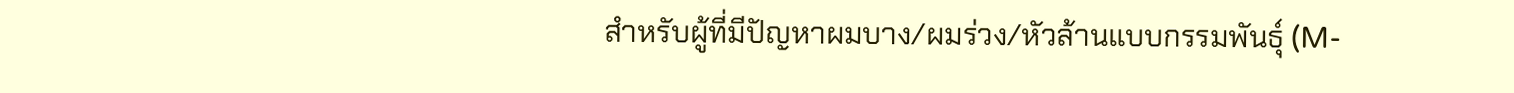สำหรับผู้ที่มีปัญหาผมบาง/ผมร่วง/หัวล้านแบบกรรมพันธุ์ (M-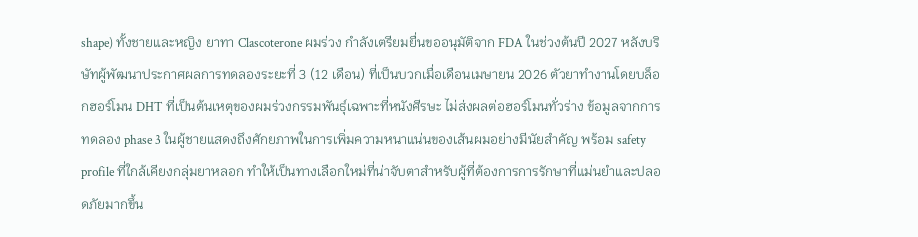shape) ทั้งชายและหญิง ยาทา Clascoterone ผมร่วง กำลังเตรียมยื่นขออนุมัติจาก FDA ในช่วงต้นปี 2027 หลังบริษัทผู้พัฒนาประกาศผลการทดลองระยะที่ 3 (12 เดือน) ที่เป็นบวกเมื่อเดือนเมษายน 2026 ตัวยาทำงานโดยบล็อกฮอร์โมน DHT ที่เป็นต้นเหตุของผมร่วงกรรมพันธุ์เฉพาะที่หนังศีรษะ ไม่ส่งผลต่อฮอร์โมนทั่วร่าง ข้อมูลจากการทดลอง phase 3 ในผู้ชายแสดงถึงศักยภาพในการเพิ่มความหนาแน่นของเส้นผมอย่างมีนัยสำคัญ พร้อม safety profile ที่ใกล้เคียงกลุ่มยาหลอก ทำให้เป็นทางเลือกใหม่ที่น่าจับตาสำหรับผู้ที่ต้องการการรักษาที่แม่นยำและปลอดภัยมากขึ้น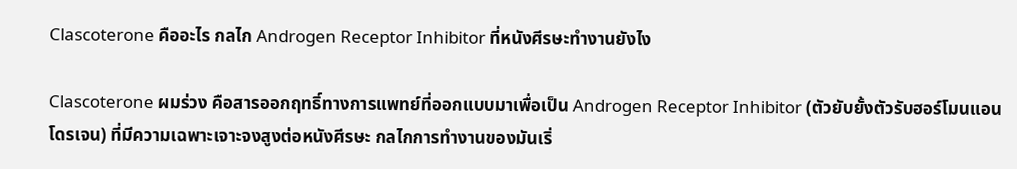Clascoterone คืออะไร กลไก Androgen Receptor Inhibitor ที่หนังศีรษะทำงานยังไง

Clascoterone ผมร่วง คือสารออกฤทธิ์ทางการแพทย์ที่ออกแบบมาเพื่อเป็น Androgen Receptor Inhibitor (ตัวยับยั้งตัวรับฮอร์โมนแอนโดรเจน) ที่มีความเฉพาะเจาะจงสูงต่อหนังศีรษะ กลไกการทำงานของมันเริ่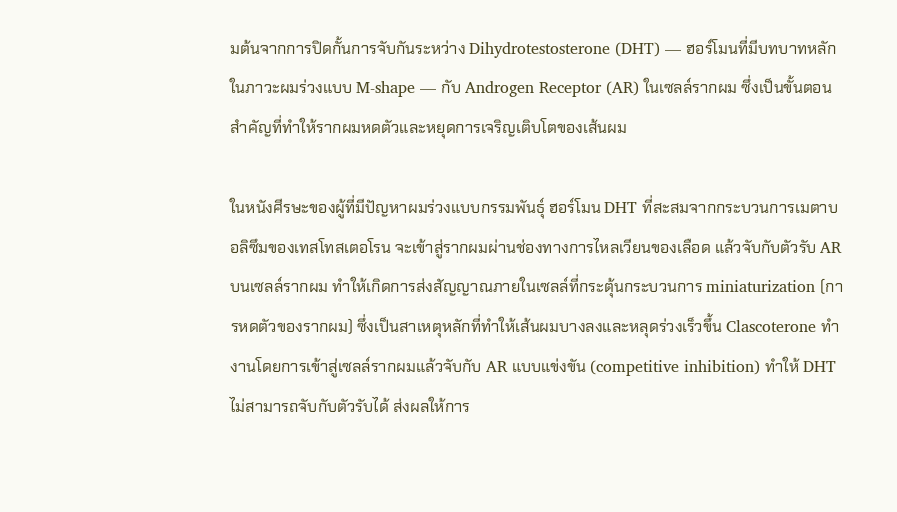มต้นจากการปิดกั้นการจับกันระหว่าง Dihydrotestosterone (DHT) — ฮอร์โมนที่มีบทบาทหลักในภาวะผมร่วงแบบ M-shape — กับ Androgen Receptor (AR) ในเซลล์รากผม ซึ่งเป็นขั้นตอนสำคัญที่ทำให้รากผมหดตัวและหยุดการเจริญเติบโตของเส้นผม

ในหนังศีรษะของผู้ที่มีปัญหาผมร่วงแบบกรรมพันธุ์ ฮอร์โมน DHT ที่สะสมจากกระบวนการเมตาบอลิซึมของเทสโทสเตอโรน จะเข้าสู่รากผมผ่านช่องทางการไหลเวียนของเลือด แล้วจับกับตัวรับ AR บนเซลล์รากผม ทำให้เกิดการส่งสัญญาณภายในเซลล์ที่กระตุ้นกระบวนการ miniaturization (การหดตัวของรากผม) ซึ่งเป็นสาเหตุหลักที่ทำให้เส้นผมบางลงและหลุดร่วงเร็วขึ้น Clascoterone ทำงานโดยการเข้าสู่เซลล์รากผมแล้วจับกับ AR แบบแข่งขัน (competitive inhibition) ทำให้ DHT ไม่สามารถจับกับตัวรับได้ ส่งผลให้การ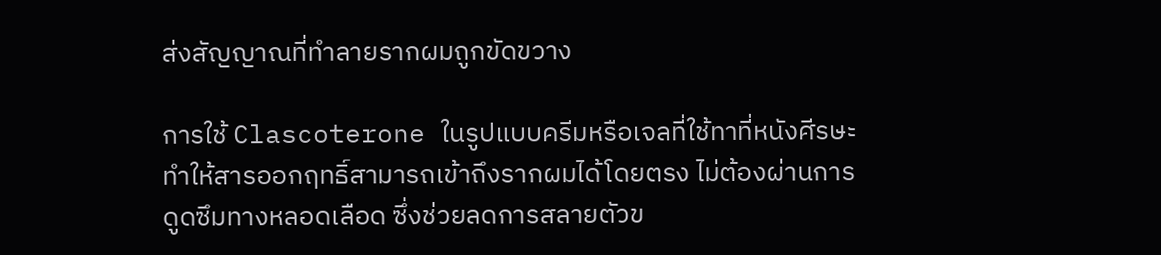ส่งสัญญาณที่ทำลายรากผมถูกขัดขวาง

การใช้ Clascoterone ในรูปแบบครีมหรือเจลที่ใช้ทาที่หนังศีรษะ ทำให้สารออกฤทธิ์สามารถเข้าถึงรากผมได้โดยตรง ไม่ต้องผ่านการดูดซึมทางหลอดเลือด ซึ่งช่วยลดการสลายตัวข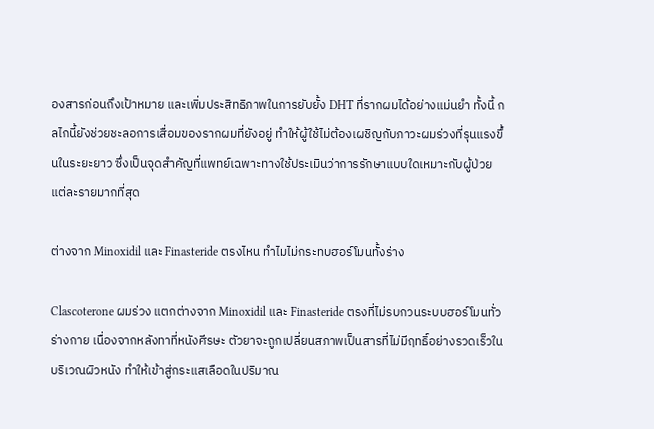องสารก่อนถึงเป้าหมาย และเพิ่มประสิทธิภาพในการยับยั้ง DHT ที่รากผมได้อย่างแม่นยำ ทั้งนี้ กลไกนี้ยังช่วยชะลอการเสื่อมของรากผมที่ยังอยู่ ทำให้ผู้ใช้ไม่ต้องเผชิญกับภาวะผมร่วงที่รุนแรงขึ้นในระยะยาว ซึ่งเป็นจุดสำคัญที่แพทย์เฉพาะทางใช้ประเมินว่าการรักษาแบบใดเหมาะกับผู้ป่วยแต่ละรายมากที่สุด

ต่างจาก Minoxidil และ Finasteride ตรงไหน ทำไมไม่กระทบฮอร์โมนทั้งร่าง

Clascoterone ผมร่วง แตกต่างจาก Minoxidil และ Finasteride ตรงที่ไม่รบกวนระบบฮอร์โมนทั่วร่างกาย เนื่องจากหลังทาที่หนังศีรษะ ตัวยาจะถูกเปลี่ยนสภาพเป็นสารที่ไม่มีฤทธิ์อย่างรวดเร็วในบริเวณผิวหนัง ทำให้เข้าสู่กระแสเลือดในปริมาณ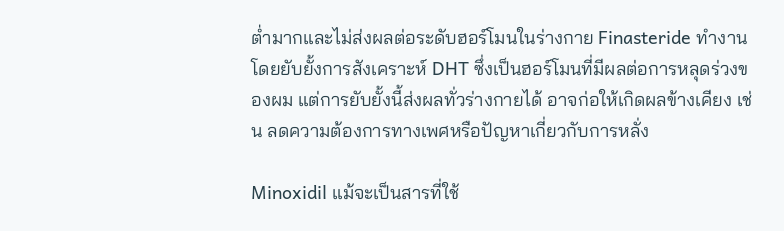ต่ำมากและไม่ส่งผลต่อระดับฮอร์โมนในร่างกาย Finasteride ทำงานโดยยับยั้งการสังเคราะห์ DHT ซึ่งเป็นฮอร์โมนที่มีผลต่อการหลุดร่วงของผม แต่การยับยั้งนี้ส่งผลทั่วร่างกายได้ อาจก่อให้เกิดผลข้างเคียง เช่น ลดความต้องการทางเพศหรือปัญหาเกี่ยวกับการหลั่ง

Minoxidil แม้จะเป็นสารที่ใช้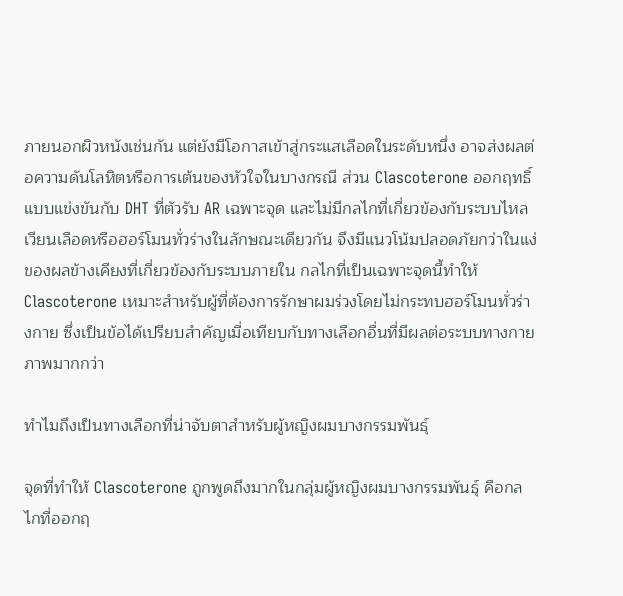ภายนอกผิวหนังเช่นกัน แต่ยังมีโอกาสเข้าสู่กระแสเลือดในระดับหนึ่ง อาจส่งผลต่อความดันโลหิตหรือการเต้นของหัวใจในบางกรณี ส่วน Clascoterone ออกฤทธิ์แบบแข่งขันกับ DHT ที่ตัวรับ AR เฉพาะจุด และไม่มีกลไกที่เกี่ยวข้องกับระบบไหลเวียนเลือดหรือฮอร์โมนทั่วร่างในลักษณะเดียวกัน จึงมีแนวโน้มปลอดภัยกว่าในแง่ของผลข้างเคียงที่เกี่ยวข้องกับระบบภายใน กลไกที่เป็นเฉพาะจุดนี้ทำให้ Clascoterone เหมาะสำหรับผู้ที่ต้องการรักษาผมร่วงโดยไม่กระทบฮอร์โมนทั่วร่างกาย ซึ่งเป็นข้อได้เปรียบสำคัญเมื่อเทียบกับทางเลือกอื่นที่มีผลต่อระบบทางกายภาพมากกว่า

ทำไมถึงเป็นทางเลือกที่น่าจับตาสำหรับผู้หญิงผมบางกรรมพันธุ์

จุดที่ทำให้ Clascoterone ถูกพูดถึงมากในกลุ่มผู้หญิงผมบางกรรมพันธุ์ คือกลไกที่ออกฤ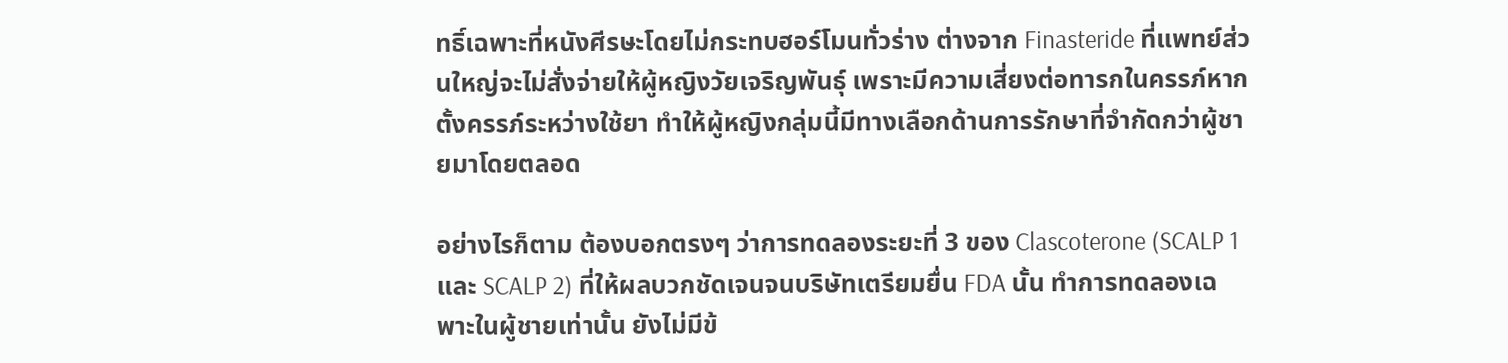ทธิ์เฉพาะที่หนังศีรษะโดยไม่กระทบฮอร์โมนทั่วร่าง ต่างจาก Finasteride ที่แพทย์ส่วนใหญ่จะไม่สั่งจ่ายให้ผู้หญิงวัยเจริญพันธุ์ เพราะมีความเสี่ยงต่อทารกในครรภ์หากตั้งครรภ์ระหว่างใช้ยา ทำให้ผู้หญิงกลุ่มนี้มีทางเลือกด้านการรักษาที่จำกัดกว่าผู้ชายมาโดยตลอด

อย่างไรก็ตาม ต้องบอกตรงๆ ว่าการทดลองระยะที่ 3 ของ Clascoterone (SCALP 1 และ SCALP 2) ที่ให้ผลบวกชัดเจนจนบริษัทเตรียมยื่น FDA นั้น ทำการทดลองเฉพาะในผู้ชายเท่านั้น ยังไม่มีข้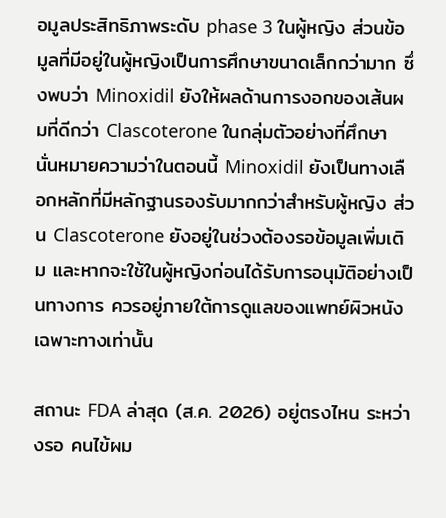อมูลประสิทธิภาพระดับ phase 3 ในผู้หญิง ส่วนข้อมูลที่มีอยู่ในผู้หญิงเป็นการศึกษาขนาดเล็กกว่ามาก ซึ่งพบว่า Minoxidil ยังให้ผลด้านการงอกของเส้นผมที่ดีกว่า Clascoterone ในกลุ่มตัวอย่างที่ศึกษา นั่นหมายความว่าในตอนนี้ Minoxidil ยังเป็นทางเลือกหลักที่มีหลักฐานรองรับมากกว่าสำหรับผู้หญิง ส่วน Clascoterone ยังอยู่ในช่วงต้องรอข้อมูลเพิ่มเติม และหากจะใช้ในผู้หญิงก่อนได้รับการอนุมัติอย่างเป็นทางการ ควรอยู่ภายใต้การดูแลของแพทย์ผิวหนังเฉพาะทางเท่านั้น

สถานะ FDA ล่าสุด (ส.ค. 2026) อยู่ตรงไหน ระหว่างรอ คนไข้ผม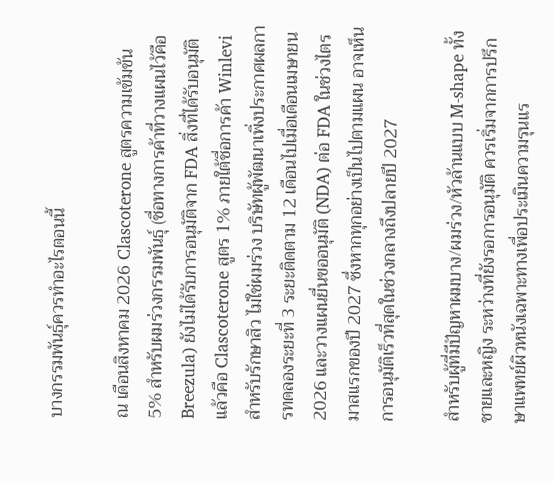บางกรรมพันธุ์ควรทำอะไรตอนนี้

ณ เดือนสิงหาคม 2026 Clascoterone สูตรความเข้มข้น 5% สำหรับผมร่วงกรรมพันธุ์ (ชื่อทางการค้าที่วางแผนไว้คือ Breezula) ยังไม่ได้รับการอนุมัติจาก FDA สิ่งที่ได้รับอนุมัติแล้วคือ Clascoterone สูตร 1% ภายใต้ชื่อการค้า Winlevi สำหรับรักษาสิว ไม่ใช่ผมร่วง บริษัทผู้พัฒนาเพิ่งประกาศผลการทดลองระยะที่ 3 ระยะติดตาม 12 เดือนไปเมื่อเดือนเมษายน 2026 และวางแผนยื่นขออนุมัติ (NDA) ต่อ FDA ในช่วงไตรมาสแรกของปี 2027 ซึ่งหากทุกอย่างเป็นไปตามแผน อาจเห็นการอนุมัติเร็วที่สุดในช่วงกลางถึงปลายปี 2027

สำหรับผู้ที่มีปัญหาผมบาง/ผมร่วง/หัวล้านแบบ M-shape ทั้งชายและหญิง ระหว่างที่ยังรอการอนุมัติ ควรเริ่มจากการปรึกษาแพทย์ผิวหนังเฉพาะทางเพื่อประเมินความรุนแร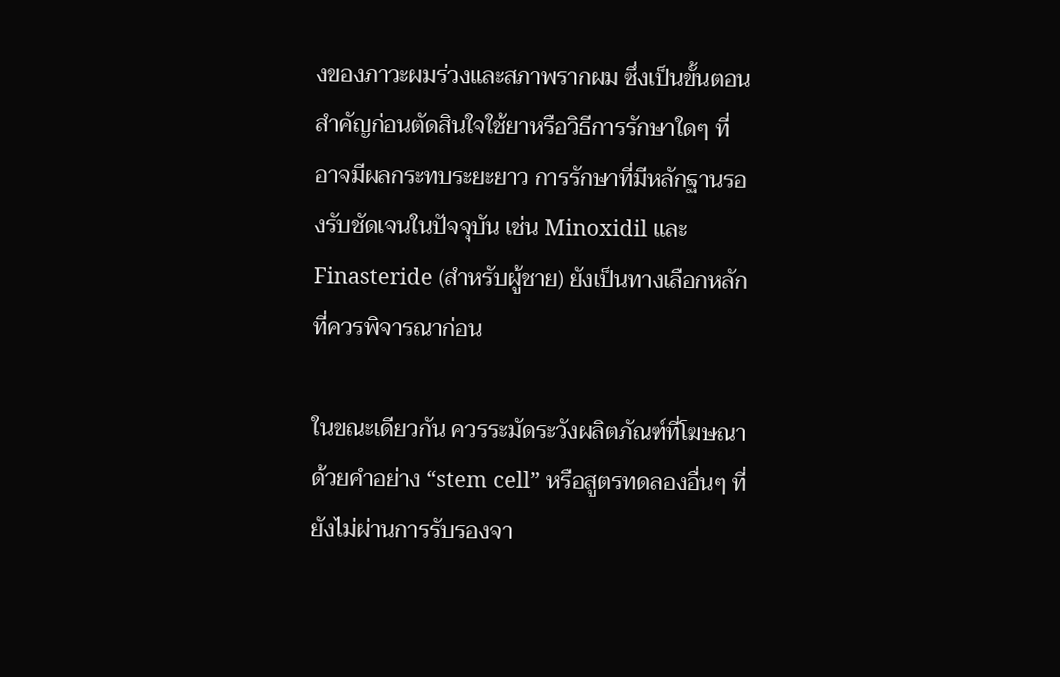งของภาวะผมร่วงและสภาพรากผม ซึ่งเป็นขั้นตอนสำคัญก่อนตัดสินใจใช้ยาหรือวิธีการรักษาใดๆ ที่อาจมีผลกระทบระยะยาว การรักษาที่มีหลักฐานรองรับชัดเจนในปัจจุบัน เช่น Minoxidil และ Finasteride (สำหรับผู้ชาย) ยังเป็นทางเลือกหลักที่ควรพิจารณาก่อน

ในขณะเดียวกัน ควรระมัดระวังผลิตภัณฑ์ที่โฆษณาด้วยคำอย่าง “stem cell” หรือสูตรทดลองอื่นๆ ที่ยังไม่ผ่านการรับรองจา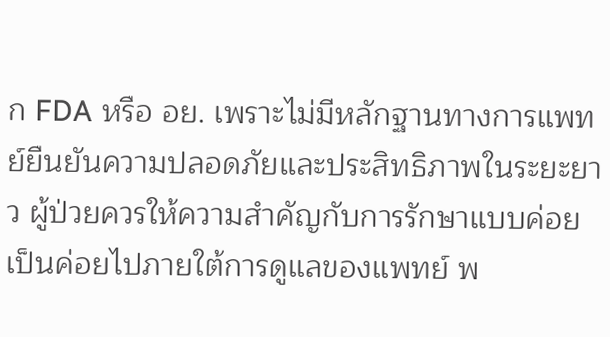ก FDA หรือ อย. เพราะไม่มีหลักฐานทางการแพทย์ยืนยันความปลอดภัยและประสิทธิภาพในระยะยาว ผู้ป่วยควรให้ความสำคัญกับการรักษาแบบค่อยเป็นค่อยไปภายใต้การดูแลของแพทย์ พ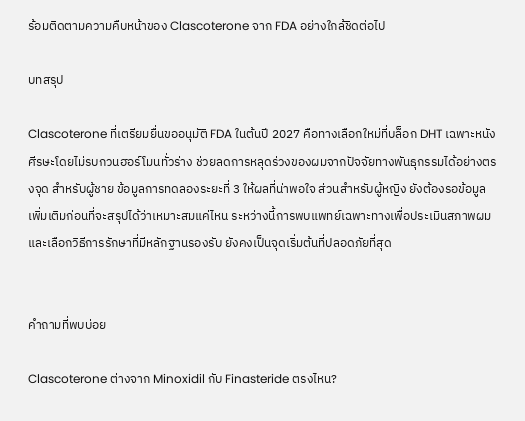ร้อมติดตามความคืบหน้าของ Clascoterone จาก FDA อย่างใกล้ชิดต่อไป

บทสรุป

Clascoterone ที่เตรียมยื่นขออนุมัติ FDA ในต้นปี 2027 คือทางเลือกใหม่ที่บล็อก DHT เฉพาะหนังศีรษะโดยไม่รบกวนฮอร์โมนทั่วร่าง ช่วยลดการหลุดร่วงของผมจากปัจจัยทางพันธุกรรมได้อย่างตรงจุด สำหรับผู้ชาย ข้อมูลการทดลองระยะที่ 3 ให้ผลที่น่าพอใจ ส่วนสำหรับผู้หญิง ยังต้องรอข้อมูลเพิ่มเติมก่อนที่จะสรุปได้ว่าเหมาะสมแค่ไหน ระหว่างนี้การพบแพทย์เฉพาะทางเพื่อประเมินสภาพผมและเลือกวิธีการรักษาที่มีหลักฐานรองรับ ยังคงเป็นจุดเริ่มต้นที่ปลอดภัยที่สุด


คำถามที่พบบ่อย

Clascoterone ต่างจาก Minoxidil กับ Finasteride ตรงไหน?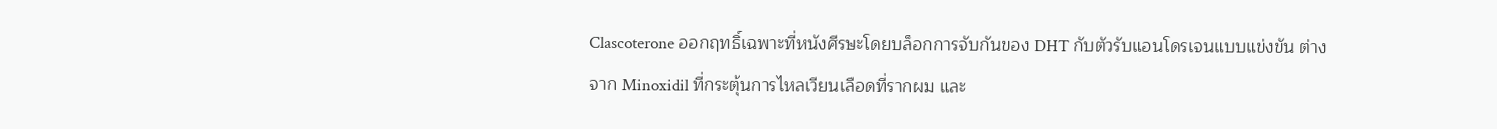Clascoterone ออกฤทธิ์เฉพาะที่หนังศีรษะโดยบล็อกการจับกันของ DHT กับตัวรับแอนโดรเจนแบบแข่งขัน ต่างจาก Minoxidil ที่กระตุ้นการไหลเวียนเลือดที่รากผม และ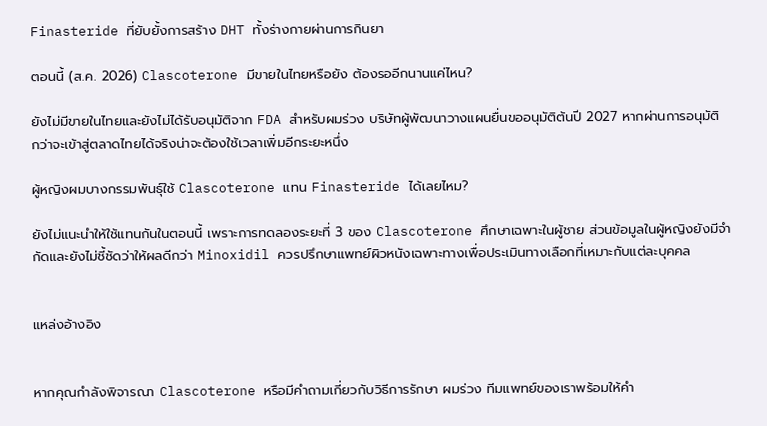Finasteride ที่ยับยั้งการสร้าง DHT ทั้งร่างกายผ่านการกินยา

ตอนนี้ (ส.ค. 2026) Clascoterone มีขายในไทยหรือยัง ต้องรออีกนานแค่ไหน?

ยังไม่มีขายในไทยและยังไม่ได้รับอนุมัติจาก FDA สำหรับผมร่วง บริษัทผู้พัฒนาวางแผนยื่นขออนุมัติต้นปี 2027 หากผ่านการอนุมัติ กว่าจะเข้าสู่ตลาดไทยได้จริงน่าจะต้องใช้เวลาเพิ่มอีกระยะหนึ่ง

ผู้หญิงผมบางกรรมพันธุ์ใช้ Clascoterone แทน Finasteride ได้เลยไหม?

ยังไม่แนะนำให้ใช้แทนกันในตอนนี้ เพราะการทดลองระยะที่ 3 ของ Clascoterone ศึกษาเฉพาะในผู้ชาย ส่วนข้อมูลในผู้หญิงยังมีจำกัดและยังไม่ชี้ชัดว่าให้ผลดีกว่า Minoxidil ควรปรึกษาแพทย์ผิวหนังเฉพาะทางเพื่อประเมินทางเลือกที่เหมาะกับแต่ละบุคคล


แหล่งอ้างอิง


หากคุณกำลังพิจารณา Clascoterone หรือมีคำถามเกี่ยวกับวิธีการรักษา ผมร่วง ทีมแพทย์ของเราพร้อมให้คำ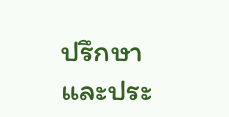ปรึกษาและประ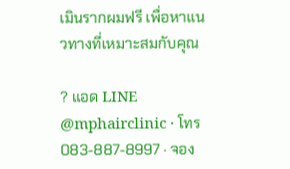เมินรากผมฟรี เพื่อหาแนวทางที่เหมาะสมกับคุณ

? แอด LINE @mphairclinic · โทร 083-887-8997 · จอง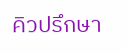คิวปรึกษา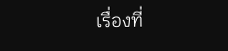เรื่องที่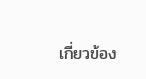เกี่ยวข้อง